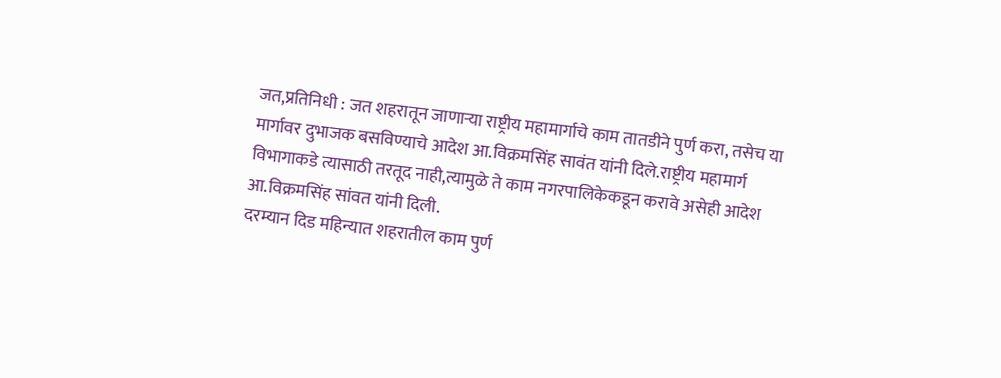जत,प्रतिनिधी : जत शहरातून जाणाऱ्या राष्ट्रीय महामार्गाचे काम तातडीने पुर्ण करा, तसेच या मार्गावर दुभाजक बसविण्याचे आदेश आ.विक्रमसिंह सावंत यांनी दिले.राष्ट्रीय महामार्ग विभागाकडे त्यासाठी तरतूद नाही,त्यामुळे ते काम नगरपालिकेकडून करावे असेही आदेश आ.विक्रमसिंह सांवत यांनी दिली.
दरम्यान दिड महिन्यात शहरातील काम पुर्ण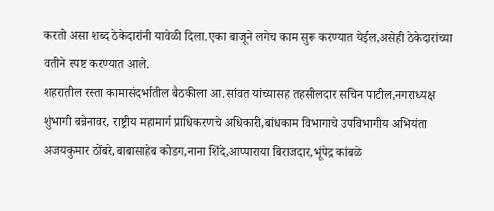करतो असा शब्द ठेकेदारांनी यावेळी दिला.एका बाजूने लगेच काम सुरू करण्यात येईल,असेही ठेकेदारांच्या वतीने स्पष्ट करण्यात आले.
शहरातील रस्ता कामासंदर्भातील बैठकीला आ.सांवत यांच्यासह तहसीलदार सचिन पाटील,नगराध्यक्ष शुंभागी बन्नेनावर, राष्ट्रीय महामार्ग प्राधिकरणचे अधिकारी,बांधकाम विभागाचे उपविभागीय अभियंता अजयकुमार ठोंबरे,बाबासाहेब कोडग,नाना शिंदे,आप्पाराया बिराजदार,भूंपेद्र कांबळे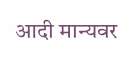आदी मान्यवर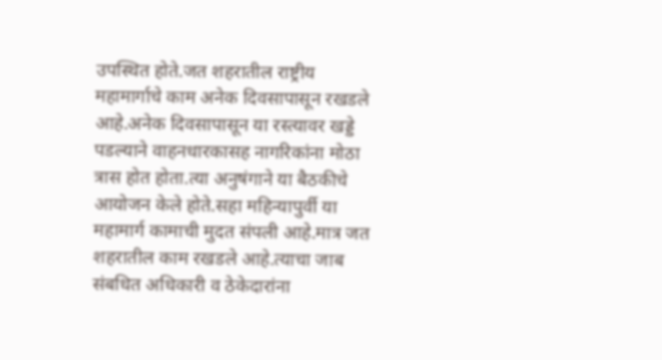उपस्थित होते.जत शहरातील राष्ट्रीय महामार्गाचे काम अनेक दिवसापासून रखडले आहे.अनेक दिवसापासून या रस्त्यावर खड्डे पडल्याने वाहनधारकासह नागरिकांना मोठा त्रास होत होता.त्या अनुषंगाने या बैठकीचे आयोजन केले होते.सहा महिन्यापुर्वी या महामार्ग कामाची मुदत संपली आहे.मात्र जत शहरातील काम रखडले आहे.त्याचा जाब संबधित अधिकारी व ठेकेदारांना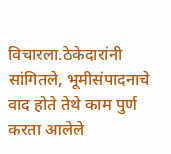विचारला.ठेकेदारांनी सांगितले, भूमीसंपादनाचे वाद होते तेथे काम पुर्ण करता आलेले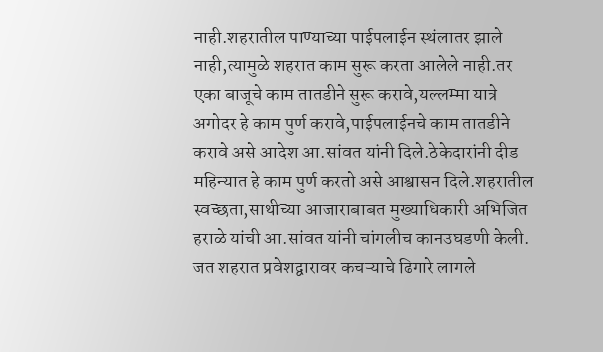नाही.शहरातील पाण्याच्या पाईपलाईन स्थंलातर झाले नाही,त्यामुळे शहरात काम सुरू करता आलेले नाही.तर एका बाजूचे काम तातडीने सुरू करावे,यल्लम्मा यात्रे अगोदर हे काम पुर्ण करावे,पाईपलाईनचे काम तातडीने करावे असे आदेश आ.सांवत यांनी दिले.ठेकेदारांनी दीड महिन्यात हे काम पुर्ण करतो असे आश्वासन दिले.शहरातील स्वच्छता,साथीच्या आजाराबाबत मुख्याधिकारी अभिजित हराळे यांची आ.सांवत यांनी चांगलीच कानउघडणी केली. जत शहरात प्रवेशद्वारावर कचऱ्याचे ढिगारे लागले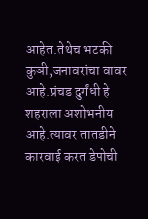आहेत.तेथेच भटकी कुञी,जनावरांचा वावर आहे.प्रंचड दुर्गंधी हे शहराला अशोभनीय आहे.त्यावर तातडीने कारवाई करत डेपोची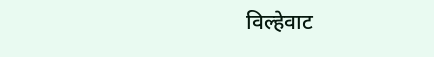विल्हेवाट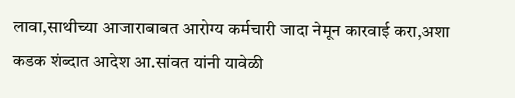लावा,साथीच्या आजाराबाबत आरोग्य कर्मचारी जादा नेमून कारवाई करा,अशा कडक शंब्दात आदेश आ.सांवत यांनी यावेळी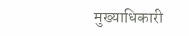मुख्याधिकारी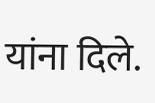यांना दिले.